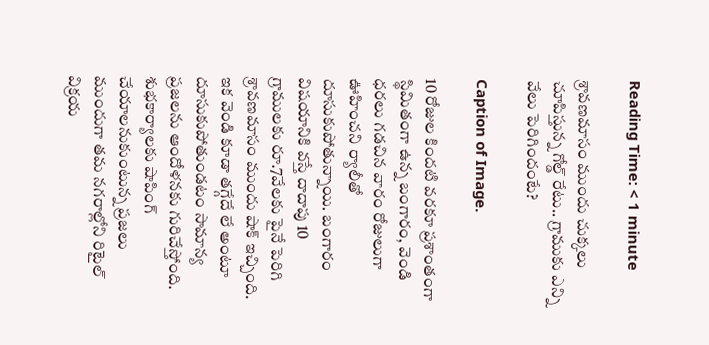Reading Time: < 1 minute

శ్రావణమాసం ముందు చుక్కలు చూపిస్తున్న గోల్డ్ రేటు.. గ్రాముకు ఎన్ని వేలు పెరిగిందంటే?

Caption of Image.

10 రోజుల కిందటి వరకూ ప్రశాంతంగా స్థిమితంగా ఉన్న బంగారం, వెండి ధరలు గడచిన వారం రోజులుగా ఊహించని ర్యాలీతో దూసుకుపోతున్నాయి. బంగారం విషయానికి వస్తే దాదాపు 10 గ్రాములకు రూ.7వేలకు పైనే పెరిగి శ్రావణమాసం ముందు షాక్ ఇచ్చింది. ఇక వెండి కూడా తగ్గేదే లే అంటూ దూసుకుపోతుండటం సామాన్య ప్రజలను ఆందోళనకు గురిచేస్తోంది. శుభకార్యాలకు షాపింగ్ చేయాలనుకుంటున్న ప్రజలు ముందుగా తమ నగరాల్లోని రిటైల్ విక్రయ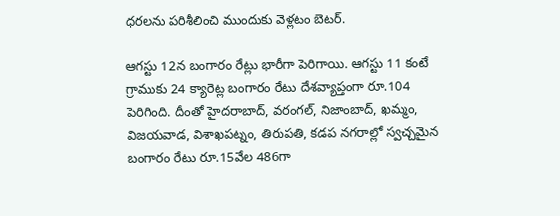ధరలను పరిశీలించి ముందుకు వెళ్లటం బెటర్.

ఆగస్టు 12న బంగారం రేట్లు భారీగా పెరిగాయి. ఆగస్టు 11 కంటే గ్రాముకు 24 క్యారెట్ల బంగారం రేటు దేశవ్యాప్తంగా రూ.104 పెరిగింది. దీంతో హైదరాబాద్, వరంగల్, నిజాంబాద్, ఖమ్మం, విజయవాడ, విశాఖపట్నం, తిరుపతి, కడప నగరాల్లో స్వచ్చమైన బంగారం రేటు రూ.15వేల 486గా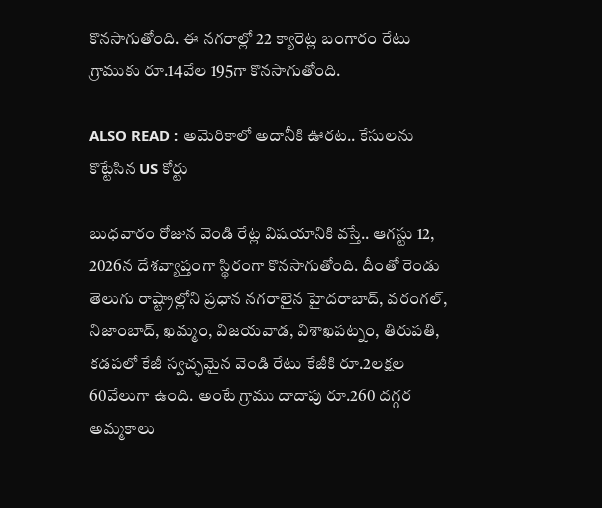కొనసాగుతోంది. ఈ నగరాల్లో 22 క్యారెట్ల బంగారం రేటు గ్రాముకు రూ.14వేల 195గా కొనసాగుతోంది.

ALSO READ : అమెరికాలో అదానీకి ఊరట.. కేసులను కొట్టేసిన US కోర్టు

బుధవారం రోజున వెండి రేట్ల విషయానికి వస్తే.. ఆగస్టు 12, 2026న దేశవ్యాప్తంగా స్థిరంగా కొనసాగుతోంది. దీంతో రెండు తెలుగు రాష్ట్రాల్లోని ప్రధాన నగరాలైన హైదరాబాద్, వరంగల్, నిజాంబాద్, ఖమ్మం, విజయవాడ, విశాఖపట్నం, తిరుపతి, కడపలో కేజీ స్వచ్ఛమైన వెండి రేటు కేజీకి రూ.2లక్షల 60వేలుగా ఉంది. అంటే గ్రాము దాదాపు రూ.260 దగ్గర అమ్మకాలు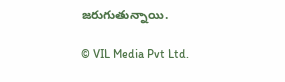జరుగుతున్నాయి.

© VIL Media Pvt Ltd.